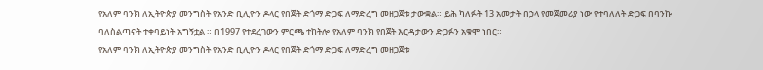የአለም ባንክ ለኢትዮጵያ መንግስት የአንድ ቢሊዮን ዶላር የበጀት ድጎማ ድጋፍ ለማድረግ መዘጋጀቱ ታውቋል። ይሕ ካለፉት 13 አመታት በኃላ የመጀመሪያ ነው የተባለለት ድጋፍ በባንኩ ባለስልጣናት ተቀባይነት አግኝቷል ። በ1997 የተደረገውን ምርጫ ተከትሎ የአለም ባንክ የበጀት እርዳታውን ድጋፉን አቁሞ ነበር።
የአለም ባንክ ለኢትዮጵያ መንግስት የአንድ ቢሊዮን ዶላር የበጀት ድጎማ ድጋፍ ለማድረግ መዘጋጀቱ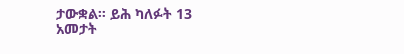ታውቋል። ይሕ ካለፉት 13 አመታት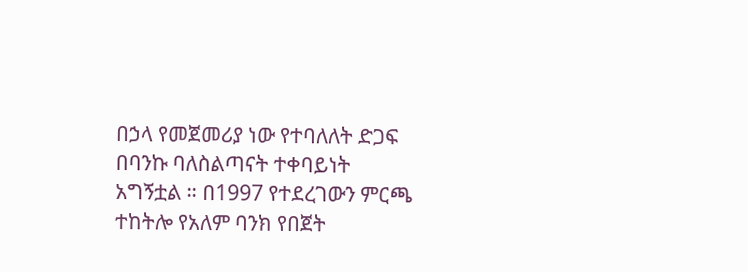በኃላ የመጀመሪያ ነው የተባለለት ድጋፍ በባንኩ ባለስልጣናት ተቀባይነት አግኝቷል ። በ1997 የተደረገውን ምርጫ ተከትሎ የአለም ባንክ የበጀት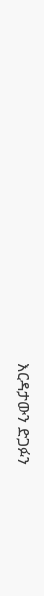እርዳታውን ድጋፉን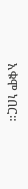አቁሞ ነበር።